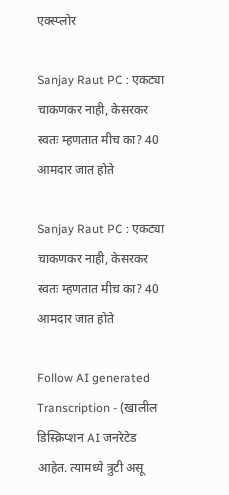एक्स्प्लोर

Sanjay Raut PC : एकट्या चाकणकर नाही, केसरकर स्वतः म्हणतात मीच का? 40 आमदार जात होते

Sanjay Raut PC : एकट्या चाकणकर नाही, केसरकर स्वतः म्हणतात मीच का? 40 आमदार जात होते

Follow AI generated Transcription - (खालील डिस्क्रिप्शन AI जनरेटेड आहेत. त्यामध्ये त्रुटी असू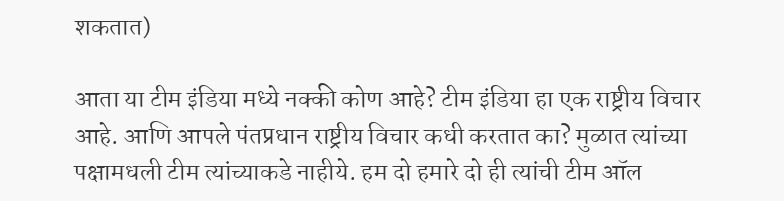शकतात)

आता या टीम इंडिया मध्ये नक्की कोण आहे? टीम इंडिया हा एक राष्ट्रीय विचार आहे. आणि आपले पंतप्रधान राष्ट्रीय विचार कधी करतात का? मुळात त्यांच्या पक्षामधली टीम त्यांच्याकडे नाहीये. हम दो हमारे दो ही त्यांची टीम ऑल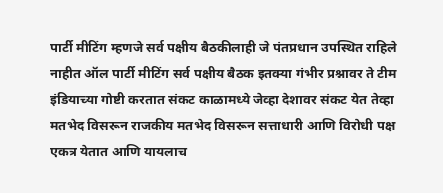पार्टी मीटिंग म्हणजे सर्व पक्षीय बैठकीलाही जे पंतप्रधान उपस्थित राहिले नाहीत ऑल पार्टी मीटिंग सर्व पक्षीय बैठक इतक्या गंभीर प्रश्नावर ते टीम इंडियाच्या गोष्टी करतात संकट काळामध्ये जेव्हा देशावर संकट येत तेव्हा मतभेद विसरून राजकीय मतभेद विसरून सत्ताधारी आणि विरोधी पक्ष एकत्र येतात आणि यायलाच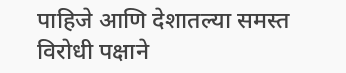पाहिजे आणि देशातल्या समस्त विरोधी पक्षाने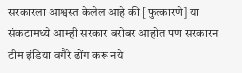सरकारला आश्वस्त केलेल आहे की [फुत्कारणे] या संकटामध्ये आम्ही सरकार बरोबर आहोत पण सरकारन टीम इंडिया वगैरे ढोंग करू नये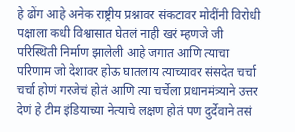हे ढोंग आहे अनेक राष्ट्रीय प्रश्नावर संकटावर मोदींनी विरोधी पक्षाला कधी विश्वासात घेतलं नाही खरं म्हणजे जी परिस्थिती निर्माण झालेली आहे जगात आणि त्याचा परिणाम जो देशावर होऊ घातलाय त्याच्यावर संसदेत चर्चा चर्चा होणं गरजेचं होतं आणि त्या चर्चेला प्रधानमंत्र्याने उत्तर देणं हे टीम इंडियाच्या नेत्याचे लक्षण होतं पण दुर्देवाने तसं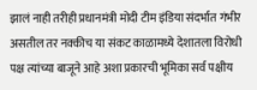झालं नाही तरीही प्रधानमंत्री मोदी टीम इंडिया संदर्भात गंभीर असतील तर नक्कीच या संकट काळामध्ये देशातला विरोधी पक्ष त्यांच्या बाजूने आहे अशा प्रकारची भूमिका सर्व पक्षीय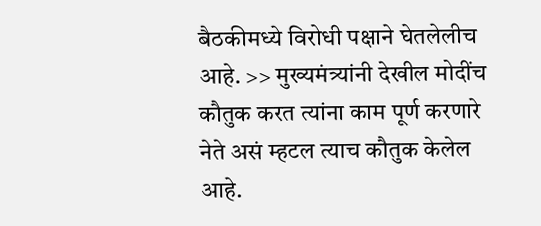बैठकीमध्ये विरोधी पक्षाने घेतलेलीच आहे. >> मुख्यमंत्र्यांनी देखील मोदींच कौतुक करत त्यांना काम पूर्ण करणारे नेते असं म्हटल त्याच कौतुक केलेल आहे.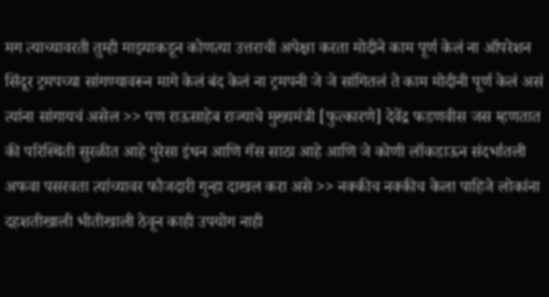मग त्याच्यावरती तुम्ही माझ्याकडून कोणत्या उत्तराची अपेक्षा करता मोदीने काम पूर्ण केलं ना ऑपरेशन सिंदूर ट्रमपच्या सांगण्यावरून मागे केलं बंद केलं ना ट्रमपनी जे जे सांगितलं ते काम मोदीनी पूर्ण केलं असं त्यांना सांगायचं असेल >> पण राऊसाहेब राज्याचे मुख्यमंत्री [फुत्कारणे] देवेंद्र फडणवीस जस म्हणतात की परिस्थिती सुरळीत आहे पुरेसा इंधन आणि गॅस साठा आहे आणि जे कोणी लॉकडाऊन संदर्भातली अफवा पसरवता त्यांच्यावर फौजदारी गुन्हा दाखल करा असे >> नक्कीच नक्कीच केला पाहिजे लोकांना दहशतीखाली भीतीखाली ठेवून काही उपयोग नाही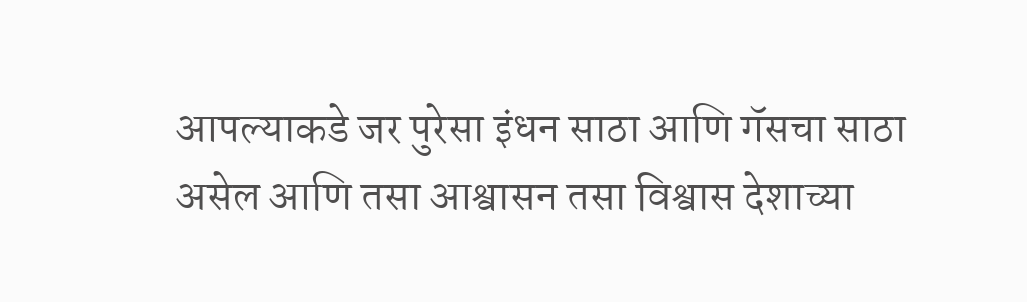आपल्याकडे जर पुरेसा इंधन साठा आणि गॅसचा साठा असेल आणि तसा आश्वासन तसा विश्वास देशाच्या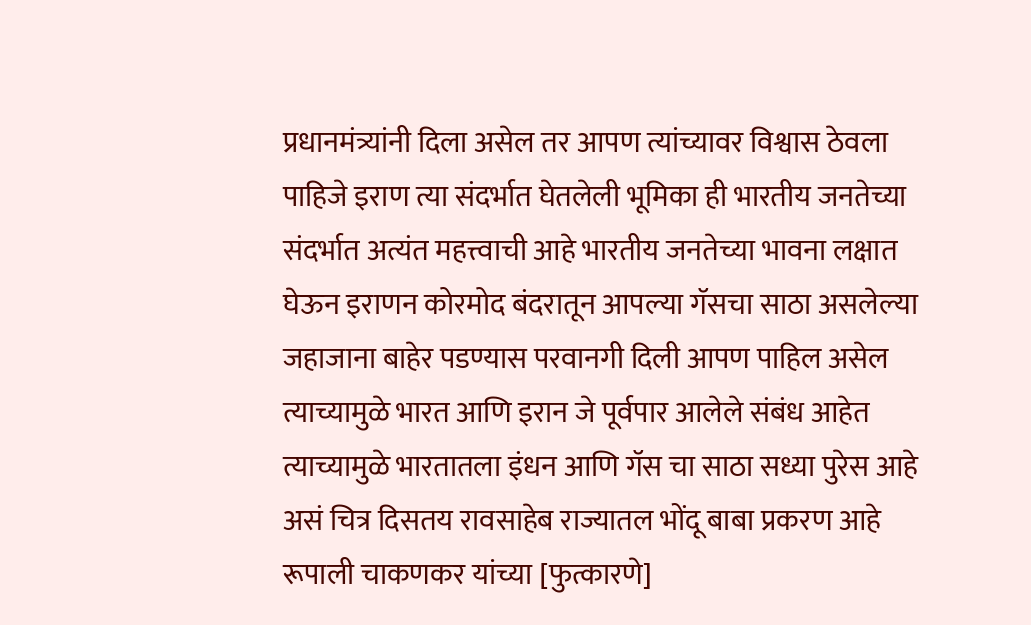प्रधानमंत्र्यांनी दिला असेल तर आपण त्यांच्यावर विश्वास ठेवला पाहिजे इराण त्या संदर्भात घेतलेली भूमिका ही भारतीय जनतेच्या संदर्भात अत्यंत महत्त्वाची आहे भारतीय जनतेच्या भावना लक्षात घेऊन इराणन कोरमोद बंदरातून आपल्या गॅसचा साठा असलेल्या जहाजाना बाहेर पडण्यास परवानगी दिली आपण पाहिल असेल त्याच्यामुळे भारत आणि इरान जे पूर्वपार आलेले संबंध आहेत त्याच्यामुळे भारतातला इंधन आणि गॅस चा साठा सध्या पुरेस आहे असं चित्र दिसतय रावसाहेब राज्यातल भोंदू बाबा प्रकरण आहे रूपाली चाकणकर यांच्या [फुत्कारणे]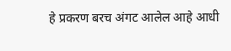हे प्रकरण बरच अंगट आलेल आहे आधी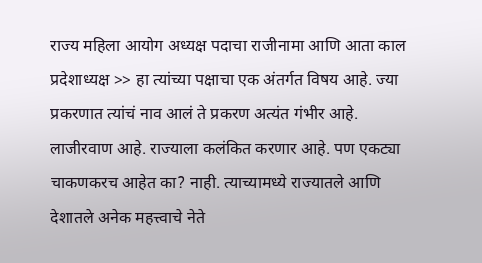राज्य महिला आयोग अध्यक्ष पदाचा राजीनामा आणि आता काल प्रदेशाध्यक्ष >> हा त्यांच्या पक्षाचा एक अंतर्गत विषय आहे. ज्या प्रकरणात त्यांचं नाव आलं ते प्रकरण अत्यंत गंभीर आहे. लाजीरवाण आहे. राज्याला कलंकित करणार आहे. पण एकट्या चाकणकरच आहेत का? नाही. त्याच्यामध्ये राज्यातले आणि देशातले अनेक महत्त्वाचे नेते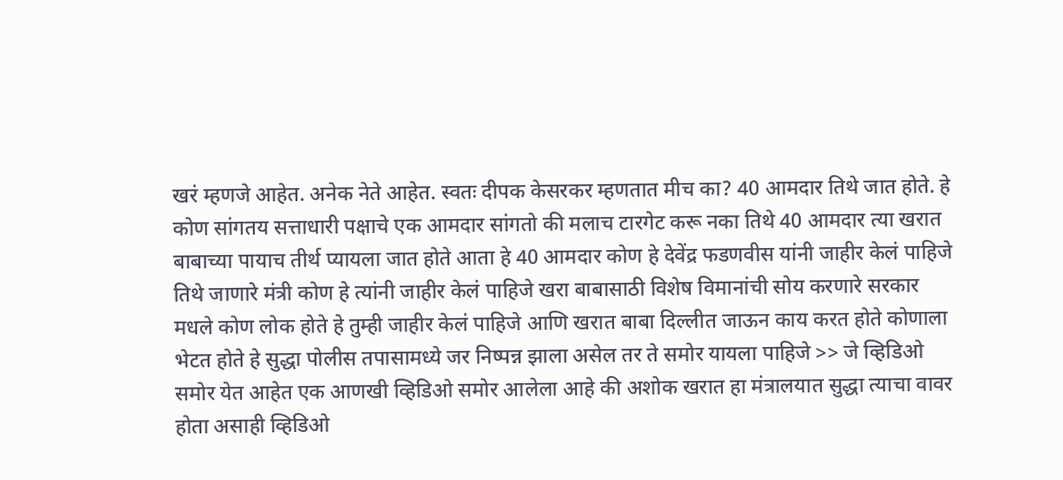खरं म्हणजे आहेत. अनेक नेते आहेत. स्वतः दीपक केसरकर म्हणतात मीच का? 40 आमदार तिथे जात होते. हे कोण सांगतय सत्ताधारी पक्षाचे एक आमदार सांगतो की मलाच टारगेट करू नका तिथे 40 आमदार त्या खरात बाबाच्या पायाच तीर्थ प्यायला जात होते आता हे 40 आमदार कोण हे देवेंद्र फडणवीस यांनी जाहीर केलं पाहिजे तिथे जाणारे मंत्री कोण हे त्यांनी जाहीर केलं पाहिजे खरा बाबासाठी विशेष विमानांची सोय करणारे सरकार मधले कोण लोक होते हे तुम्ही जाहीर केलं पाहिजे आणि खरात बाबा दिल्लीत जाऊन काय करत होते कोणाला भेटत होते हे सुद्धा पोलीस तपासामध्ये जर निष्पन्न झाला असेल तर ते समोर यायला पाहिजे >> जे व्हिडिओ समोर येत आहेत एक आणखी व्हिडिओ समोर आलेला आहे की अशोक खरात हा मंत्रालयात सुद्धा त्याचा वावर होता असाही व्हिडिओ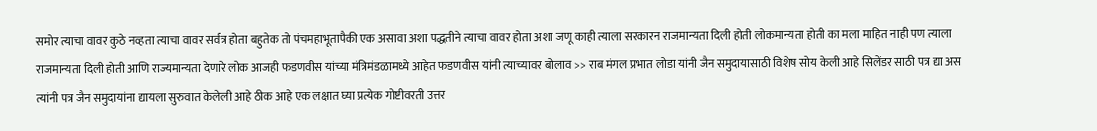समोर त्याचा वावर कुठे नव्हता त्याचा वावर सर्वत्र होता बहुतेक तो पंचमहाभूतापैकी एक असावा अशा पद्धतीने त्याचा वावर होता अशा जणू काही त्याला सरकारन राजमान्यता दिली होती लोकमान्यता होती का मला माहित नाही पण त्याला राजमान्यता दिली होती आणि राज्यमान्यता देणारे लोक आजही फडणवीस यांच्या मंत्रिमंडळामध्ये आहेत फडणवीस यांनी त्याच्यावर बोलाव >> राब मंगल प्रभात लोडा यांनी जैन समुदायासाठी विशेष सोय केली आहे सिलेंडर साठी पत्र द्या अस त्यांनी पत्र जैन समुदायांना द्यायला सुरुवात केलेली आहे ठीक आहे एक लक्षात घ्या प्रत्येक गोष्टीवरती उत्तर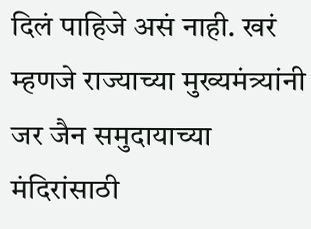दिलं पाहिजे असं नाही. खरं म्हणजे राज्याच्या मुख्यमंत्र्यांनी जर जैन समुदायाच्या मंदिरांसाठी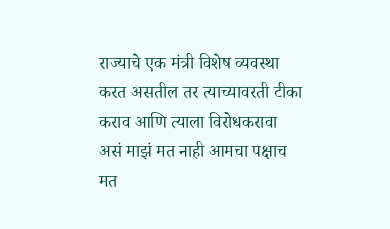राज्याचे एक मंत्री विशेष व्यवस्था करत असतील तर त्याच्यावरती टीका कराव आणि त्याला विरोधकरावा असं माझं मत नाही आमचा पक्षाच मत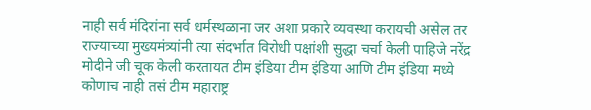नाही सर्व मंदिरांना सर्व धर्मस्थळाना जर अशा प्रकारे व्यवस्था करायची असेल तर राज्याच्या मुख्यमंत्र्यांनी त्या संदर्भात विरोधी पक्षांशी सुद्धा चर्चा केली पाहिजे नरेंद्र मोदीने जी चूक केली करतायत टीम इंडिया टीम इंडिया आणि टीम इंडिया मध्ये कोणाच नाही तसं टीम महाराष्ट्र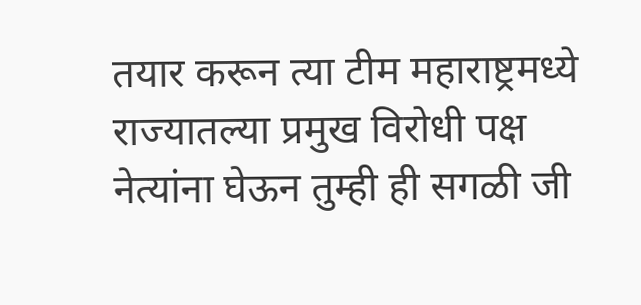तयार करून त्या टीम महाराष्ट्रमध्ये राज्यातल्या प्रमुख विरोधी पक्ष नेत्यांना घेऊन तुम्ही ही सगळी जी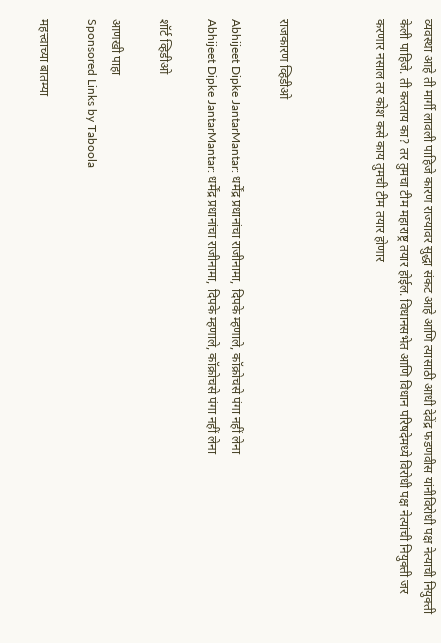व्यवस्था आहे ती मार्गी लावली पाहिजे कारण राज्यावर सुद्धा संकट आहे आणि त्यासाठी आधी देवेंद्र फडणवीस यांनीविरोधी पक्ष नेत्याची नियुक्ती केली पाहिजे. ती करताय का? तर तुमचा टीम महाराष्ट्र तयार होईल. विधानसभेत आणि विधान परिषदेमध्ये विरोधी पक्ष नेत्यांची नियुक्ती जर करणार नसाल तर कोश कसे काय तुमची टीम तयार होणार



राजकारण व्हिडीओ

Abhijeet Dipke JantarMantar: धर्मेंद्र प्रधानांचा राजीनामा, दिपके म्हणाले, कॉक्रोचसे पंगा नहीं लेना
Abhijeet Dipke JantarMantar: धर्मेंद्र प्रधानांचा राजीनामा, दिपके म्हणाले, कॉक्रोचसे पंगा नहीं लेना

शॉर्ट व्हिडीओ

आणखी पाहा
Sponsored Links by Taboola

महत्त्वाच्या बातम्या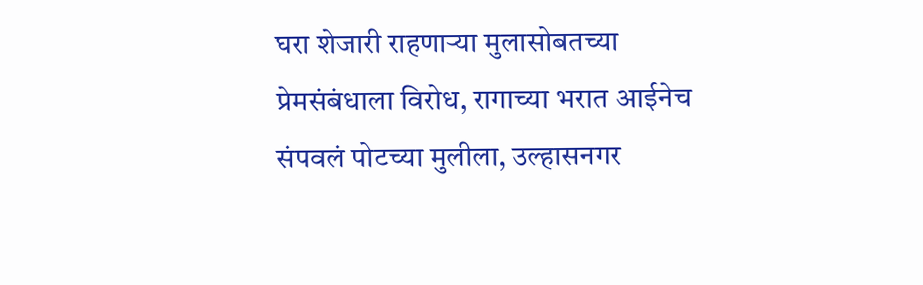घरा शेजारी राहणाऱ्या मुलासोबतच्या प्रेमसंबंधाला विरोध, रागाच्या भरात आईनेच संपवलं पोटच्या मुलीला, उल्हासनगर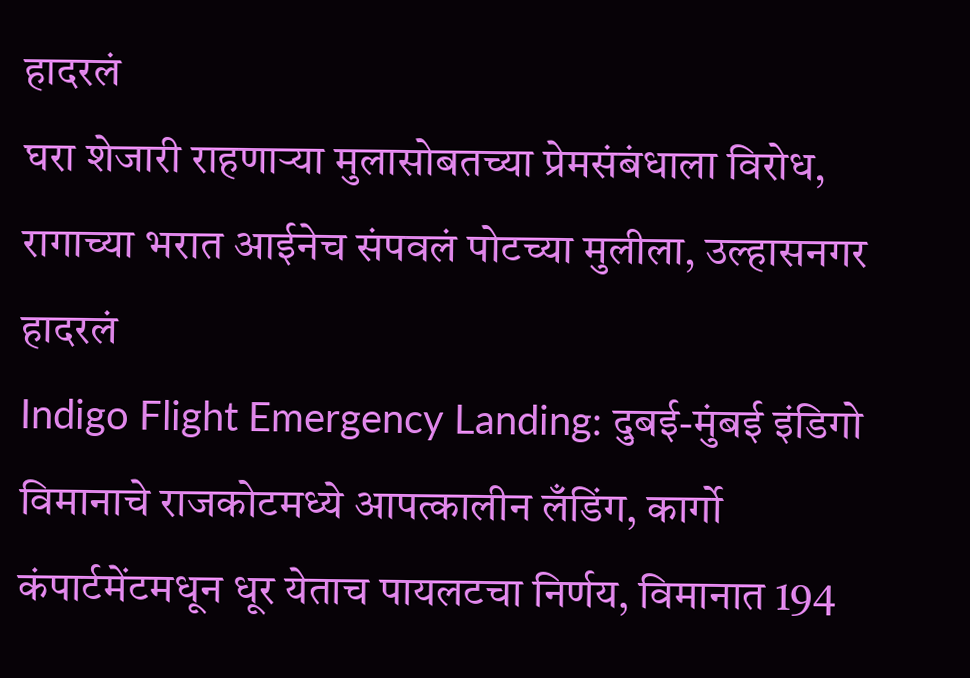हादरलं
घरा शेजारी राहणाऱ्या मुलासोबतच्या प्रेमसंबंधाला विरोध, रागाच्या भरात आईनेच संपवलं पोटच्या मुलीला, उल्हासनगर हादरलं
Indigo Flight Emergency Landing: दुबई-मुंबई इंडिगो विमानाचे राजकोटमध्ये आपत्कालीन लँडिंग, कार्गो कंपार्टमेंटमधून धूर येताच पायलटचा निर्णय, विमानात 194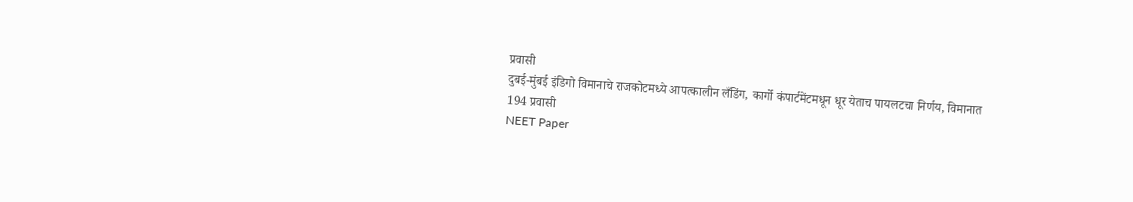प्रवासी
दुबई-मुंबई इंडिगो विमानाचे राजकोटमध्ये आपत्कालीन लँडिंग, कार्गो कंपार्टमेंटमधून धूर येताच पायलटचा निर्णय, विमानात 194 प्रवासी
NEET Paper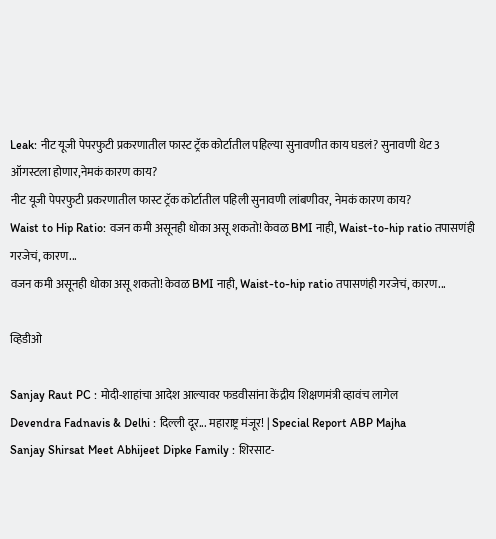Leak: नीट यूजी पेपरफुटी प्रकरणातील फास्ट ट्रॅक कोर्टातील पहिल्या सुनावणीत काय घडलं? सुनावणी थेट 3 ऑगस्टला होणार,नेमकं कारण काय?
नीट यूजी पेपरफुटी प्रकरणातील फास्ट ट्रॅक कोर्टातील पहिली सुनावणी लांबणीवर, नेमकं कारण काय?
Waist to Hip Ratio: वजन कमी असूनही धोका असू शकतो! केवळ BMI नाही, Waist-to-hip ratio तपासणंही गरजेचं, कारण...
वजन कमी असूनही धोका असू शकतो! केवळ BMI नाही, Waist-to-hip ratio तपासणंही गरजेचं, कारण...

व्हिडीओ

Sanjay Raut PC : मोदी-शाहांचा आदेश आल्यावर फडवीसांना केंद्रीय शिक्षणमंत्री व्हावंच लागेल
Devendra Fadnavis & Delhi : दिल्ली दूर... महाराष्ट्र मंजूर! | Special Report ABP Majha
Sanjay Shirsat Meet Abhijeet Dipke Family : शिरसाट-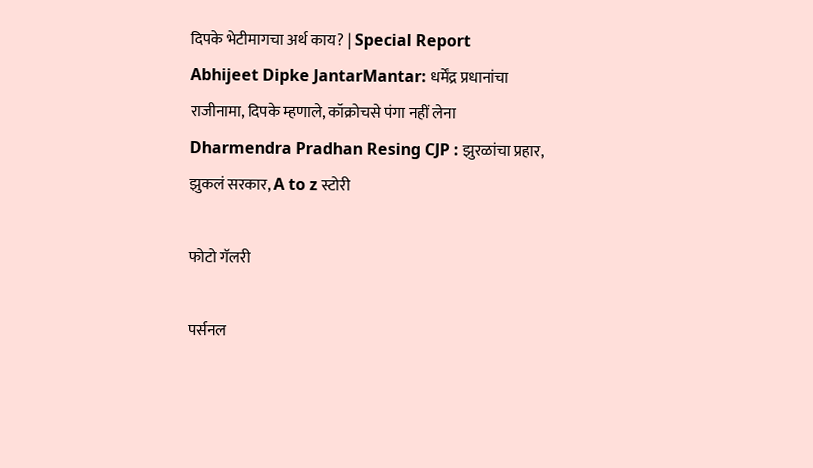दिपके भेटीमागचा अर्थ काय? | Special Report
Abhijeet Dipke JantarMantar: धर्मेंद्र प्रधानांचा राजीनामा, दिपके म्हणाले, कॉक्रोचसे पंगा नहीं लेना
Dharmendra Pradhan Resing CJP : झुरळांचा प्रहार, झुकलं सरकार, A to z स्टोरी

फोटो गॅलरी

पर्सनल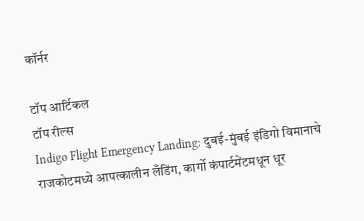कॉर्नर

टॉप आर्टिकल
टॉप रील्स
Indigo Flight Emergency Landing: दुबई-मुंबई इंडिगो विमानाचे राजकोटमध्ये आपत्कालीन लँडिंग, कार्गो कंपार्टमेंटमधून धूर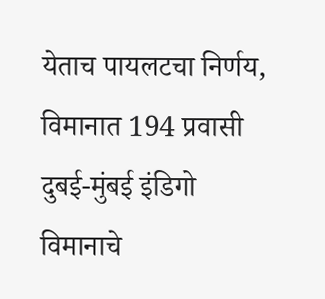येताच पायलटचा निर्णय, विमानात 194 प्रवासी
दुबई-मुंबई इंडिगो विमानाचे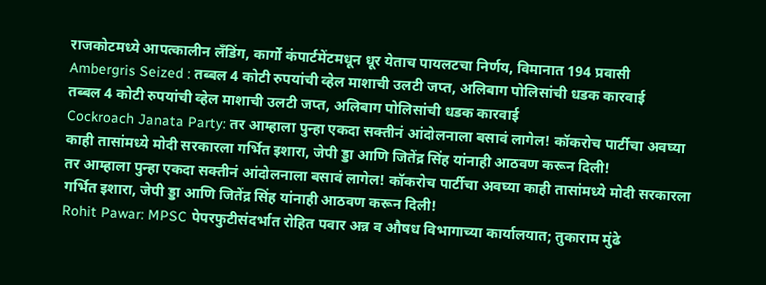राजकोटमध्ये आपत्कालीन लँडिंग, कार्गो कंपार्टमेंटमधून धूर येताच पायलटचा निर्णय, विमानात 194 प्रवासी
Ambergris Seized : तब्बल 4 कोटी रुपयांची व्हेल माशाची उलटी जप्त, अलिबाग पोलिसांची धडक कारवाई
तब्बल 4 कोटी रुपयांची व्हेल माशाची उलटी जप्त, अलिबाग पोलिसांची धडक कारवाई
Cockroach Janata Party: तर आम्हाला पुन्हा एकदा सक्तीनं आंदोलनाला बसावं लागेल! कॉकरोच पार्टीचा अवघ्या काही तासांमध्ये मोदी सरकारला गर्भित इशारा, जेपी ड्डा आणि जितेंद्र सिंह यांनाही आठवण करून दिली!
तर आम्हाला पुन्हा एकदा सक्तीनं आंदोलनाला बसावं लागेल! कॉकरोच पार्टीचा अवघ्या काही तासांमध्ये मोदी सरकारला गर्भित इशारा, जेपी ड्डा आणि जितेंद्र सिंह यांनाही आठवण करून दिली!
Rohit Pawar: MPSC पेपरफुटीसंदर्भात रोहित पवार अन्न व औषध विभागाच्या कार्यालयात; तुकाराम मुंढे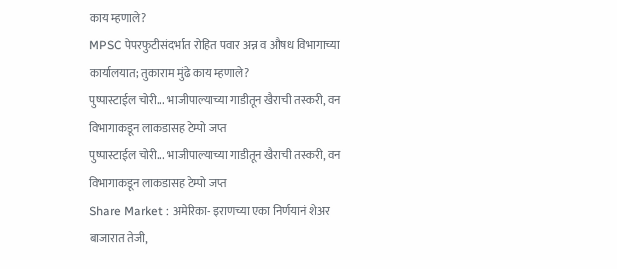काय म्हणाले?
MPSC पेपरफुटीसंदर्भात रोहित पवार अन्न व औषध विभागाच्या कार्यालयात; तुकाराम मुंढे काय म्हणाले?
पुष्पास्टाईल चोरी... भाजीपाल्याच्या गाडीतून खैराची तस्करी, वन विभागाकडून लाकडासह टेम्पो जप्त
पुष्पास्टाईल चोरी... भाजीपाल्याच्या गाडीतून खैराची तस्करी, वन विभागाकडून लाकडासह टेम्पो जप्त
Share Market : अमेरिका- इराणच्या एका निर्णयानं शेअर बाजारात तेजी,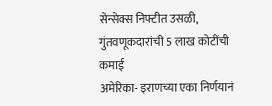सेन्सेक्स निफ्टीत उसळी, गुंतवणूकदारांची 5 लाख कोटींची कमाई
अमेरिका- इराणच्या एका निर्णयानं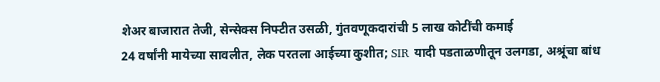शेअर बाजारात तेजी, सेन्सेक्स निफ्टीत उसळी, गुंतवणूकदारांची 5 लाख कोटींची कमाई
24 वर्षांनी मायेच्या सावलीत, लेक परतला आईच्या कुशीत; SIR यादी पडताळणीतून उलगडा, अश्रूंचा बांध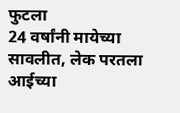फुटला
24 वर्षांनी मायेच्या सावलीत, लेक परतला आईच्या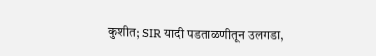कुशीत; SIR यादी पडताळणीतून उलगडा,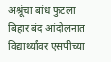अश्रूंचा बांध फुटला
बिहार बंद आंदोलनात विद्यार्थ्यांवर एसपीच्या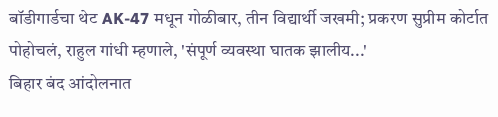बॉडीगार्डचा थेट AK-47 मधून गोळीबार, तीन विद्यार्थी जखमी; प्रकरण सुप्रीम कोर्टात पोहोचलं, राहुल गांधी म्हणाले, 'संपूर्ण व्यवस्था घातक झालीय...'
बिहार बंद आंदोलनात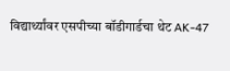विद्यार्थ्यांवर एसपीच्या बॉडीगार्डचा थेट AK-47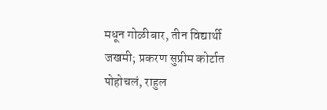मधून गोळीबार, तीन विद्यार्थी जखमी; प्रकरण सुप्रीम कोर्टात पोहोचलं, राहुल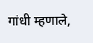गांधी म्हणाले,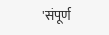'संपूर्ण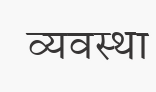व्यवस्था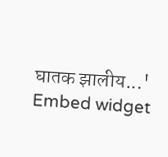घातक झालीय...'
Embed widget